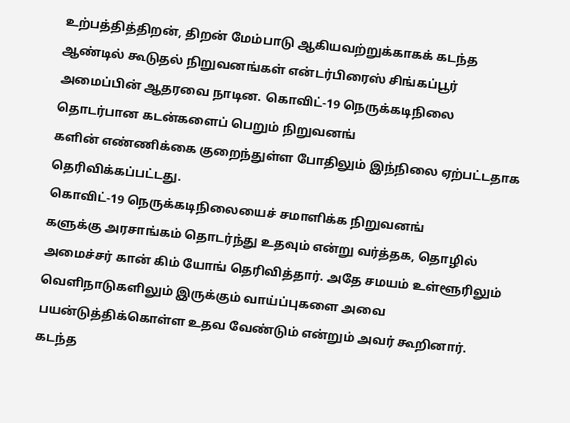உற்பத்தித்திறன், திறன் மேம்பாடு ஆகியவற்றுக்காகக் கடந்த ஆண்டில் கூடுதல் நிறுவனங்கள் என்டர்பிரைஸ் சிங்கப்பூர் அமைப்பின் ஆதரவை நாடின. கொவிட்-19 நெருக்கடிநிலை தொடர்பான கடன்களைப் பெறும் நிறுவனங்
களின் எண்ணிக்கை குறைந்துள்ள போதிலும் இந்நிலை ஏற்பட்டதாக தெரிவிக்கப்பட்டது.
கொவிட்-19 நெருக்கடிநிலையைச் சமாளிக்க நிறுவனங்
களுக்கு அரசாங்கம் தொடர்ந்து உதவும் என்று வர்த்தக, தொழில் அமைச்சர் கான் கிம் யோங் தெரிவித்தார். அதே சமயம் உள்ளூரிலும் வெளிநாடுகளிலும் இருக்கும் வாய்ப்புகளை அவை பயன்டுத்திக்கொள்ள உதவ வேண்டும் என்றும் அவர் கூறினார்.
கடந்த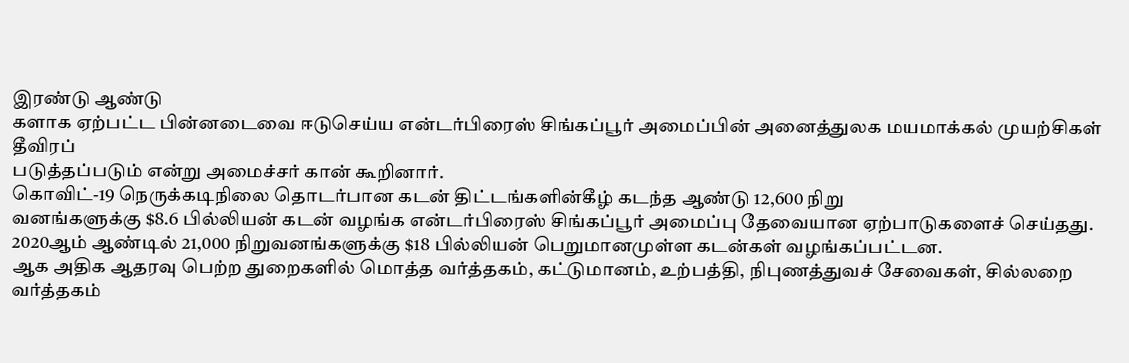இரண்டு ஆண்டு
களாக ஏற்பட்ட பின்னடைவை ஈடுசெய்ய என்டர்பிரைஸ் சிங்கப்பூர் அமைப்பின் அனைத்துலக மயமாக்கல் முயற்சிகள் தீவிரப்
படுத்தப்படும் என்று அமைச்சர் கான் கூறினார்.
கொவிட்-19 நெருக்கடிநிலை தொடர்பான கடன் திட்டங்களின்கீழ் கடந்த ஆண்டு 12,600 நிறு
வனங்களுக்கு $8.6 பில்லியன் கடன் வழங்க என்டர்பிரைஸ் சிங்கப்பூர் அமைப்பு தேவையான ஏற்பாடுகளைச் செய்தது.
2020ஆம் ஆண்டில் 21,000 நிறுவனங்களுக்கு $18 பில்லியன் பெறுமானமுள்ள கடன்கள் வழங்கப்பட்டன.
ஆக அதிக ஆதரவு பெற்ற துறைகளில் மொத்த வர்த்தகம், கட்டுமானம், உற்பத்தி, நிபுணத்துவச் சேவைகள், சில்லறை வர்த்தகம்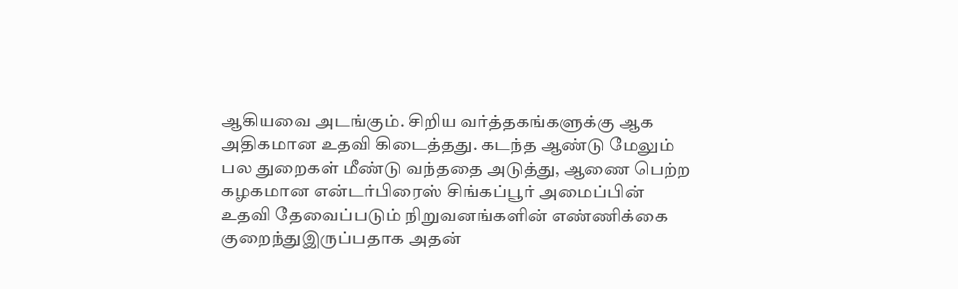ஆகியவை அடங்கும். சிறிய வர்த்தகங்களுக்கு ஆக அதிகமான உதவி கிடைத்தது. கடந்த ஆண்டு மேலும் பல துறைகள் மீண்டு வந்ததை அடுத்து, ஆணை பெற்ற கழகமான என்டர்பிரைஸ் சிங்கப்பூர் அமைப்பின் உதவி தேவைப்படும் நிறுவனங்களின் எண்ணிக்கை குறைந்துஇருப்பதாக அதன்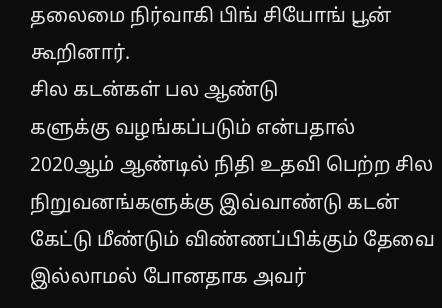தலைமை நிர்வாகி பிங் சியோங் பூன் கூறினார்.
சில கடன்கள் பல ஆண்டு
களுக்கு வழங்கப்படும் என்பதால் 2020ஆம் ஆண்டில் நிதி உதவி பெற்ற சில நிறுவனங்களுக்கு இவ்வாண்டு கடன் கேட்டு மீண்டும் விண்ணப்பிக்கும் தேவை இல்லாமல் போனதாக அவர்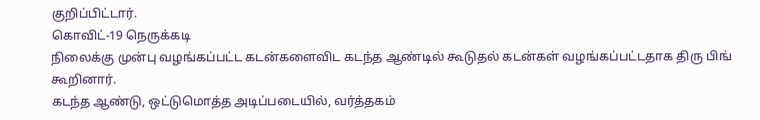குறிப்பிட்டார்.
கொவிட்-19 நெருக்கடி
நிலைக்கு முன்பு வழங்கப்பட்ட கடன்களைவிட கடந்த ஆண்டில் கூடுதல் கடன்கள் வழங்கப்பட்டதாக திரு பிங் கூறினார்.
கடந்த ஆண்டு, ஒட்டுமொத்த அடிப்படையில், வர்த்தகம்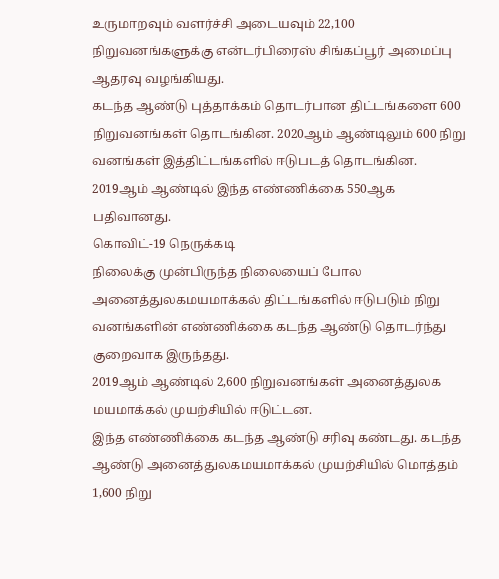உருமாறவும் வளர்ச்சி அடையவும் 22,100 நிறுவனங்களுக்கு என்டர்பிரைஸ் சிங்கப்பூர் அமைப்பு ஆதரவு வழங்கியது.
கடந்த ஆண்டு புத்தாக்கம் தொடர்பான திட்டங்களை 600 நிறுவனங்கள் தொடங்கின. 2020ஆம் ஆண்டிலும் 600 நிறு
வனங்கள் இத்திட்டங்களில் ஈடுபடத் தொடங்கின. 2019ஆம் ஆண்டில் இந்த எண்ணிக்கை 550ஆக பதிவானது.
கொவிட்-19 நெருக்கடி
நிலைக்கு முன்பிருந்த நிலையைப் போல அனைத்துலகமயமாக்கல் திட்டங்களில் ஈடுபடும் நிறு
வனங்களின் எண்ணிக்கை கடந்த ஆண்டு தொடர்ந்து குறைவாக இருந்தது.
2019ஆம் ஆண்டில் 2,600 நிறுவனங்கள் அனைத்துலக
மயமாக்கல் முயற்சியில் ஈடுட்டன.
இந்த எண்ணிக்கை கடந்த ஆண்டு சரிவு கண்டது. கடந்த ஆண்டு அனைத்துலகமயமாக்கல் முயற்சியில் மொத்தம் 1,600 நிறு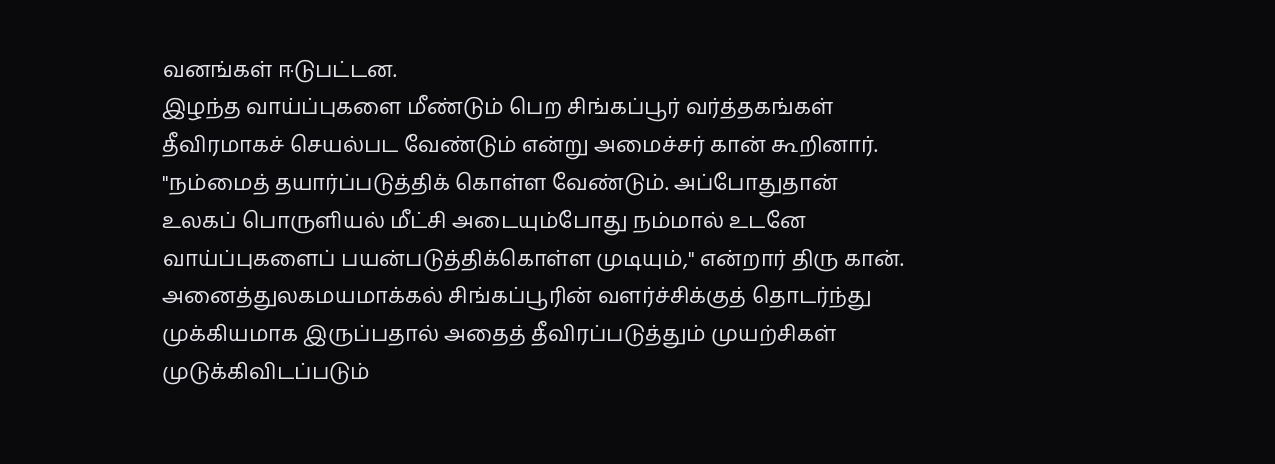வனங்கள் ஈடுபட்டன.
இழந்த வாய்ப்புகளை மீண்டும் பெற சிங்கப்பூர் வர்த்தகங்கள் தீவிரமாகச் செயல்பட வேண்டும் என்று அமைச்சர் கான் கூறினார்.
"நம்மைத் தயார்ப்படுத்திக் கொள்ள வேண்டும். அப்போதுதான் உலகப் பொருளியல் மீட்சி அடையும்போது நம்மால் உடனே வாய்ப்புகளைப் பயன்படுத்திக்கொள்ள முடியும்," என்றார் திரு கான். அனைத்துலகமயமாக்கல் சிங்கப்பூரின் வளர்ச்சிக்குத் தொடர்ந்து முக்கியமாக இருப்பதால் அதைத் தீவிரப்படுத்தும் முயற்சிகள் முடுக்கிவிடப்படும்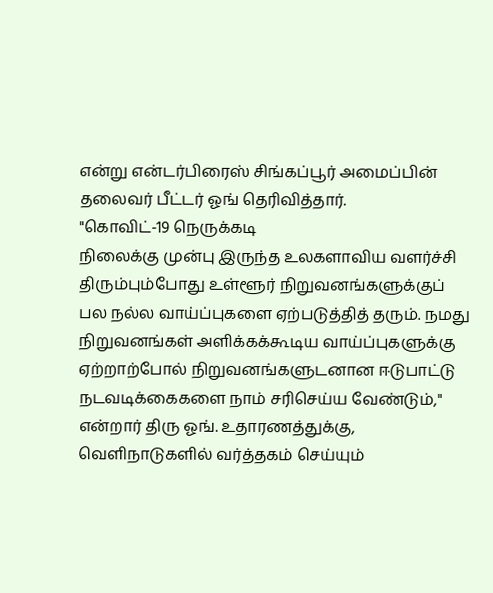என்று என்டர்பிரைஸ் சிங்கப்பூர் அமைப்பின் தலைவர் பீட்டர் ஓங் தெரிவித்தார்.
"கொவிட்-19 நெருக்கடி
நிலைக்கு முன்பு இருந்த உலகளாவிய வளர்ச்சி திரும்பும்போது உள்ளூர் நிறுவனங்களுக்குப் பல நல்ல வாய்ப்புகளை ஏற்படுத்தித் தரும். நமது நிறுவனங்கள் அளிக்கக்கூடிய வாய்ப்புகளுக்கு ஏற்றாற்போல் நிறுவனங்களுடனான ஈடுபாட்டு நடவடிக்கைகளை நாம் சரிசெய்ய வேண்டும்," என்றார் திரு ஓங். உதாரணத்துக்கு, வெளிநாடுகளில் வர்த்தகம் செய்யும்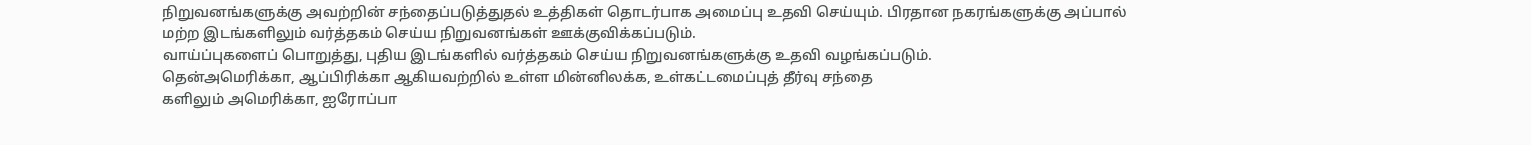நிறுவனங்களுக்கு அவற்றின் சந்தைப்படுத்துதல் உத்திகள் தொடர்பாக அமைப்பு உதவி செய்யும். பிரதான நகரங்களுக்கு அப்பால் மற்ற இடங்களிலும் வர்த்தகம் செய்ய நிறுவனங்கள் ஊக்குவிக்கப்படும்.
வாய்ப்புகளைப் பொறுத்து, புதிய இடங்களில் வர்த்தகம் செய்ய நிறுவனங்களுக்கு உதவி வழங்கப்படும்.
தென்அமெரிக்கா, ஆப்பிரிக்கா ஆகியவற்றில் உள்ள மின்னிலக்க, உள்கட்டமைப்புத் தீர்வு சந்தை
களிலும் அமெரிக்கா, ஐரோப்பா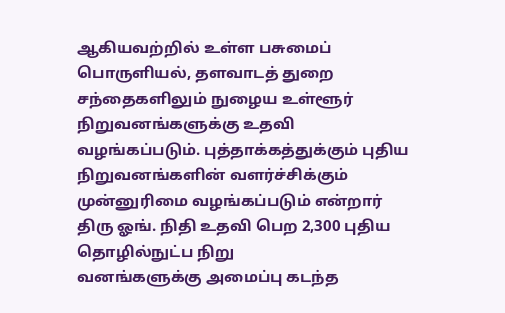ஆகியவற்றில் உள்ள பசுமைப் பொருளியல், தளவாடத் துறை சந்தைகளிலும் நுழைய உள்ளூர் நிறுவனங்களுக்கு உதவி வழங்கப்படும். புத்தாக்கத்துக்கும் புதிய நிறுவனங்களின் வளர்ச்சிக்கும் முன்னுரிமை வழங்கப்படும் என்றார் திரு ஓங். நிதி உதவி பெற 2,300 புதிய தொழில்நுட்ப நிறு
வனங்களுக்கு அமைப்பு கடந்த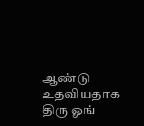ஆண்டு உதவியதாக திரு ஓங்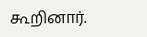கூறினார்.